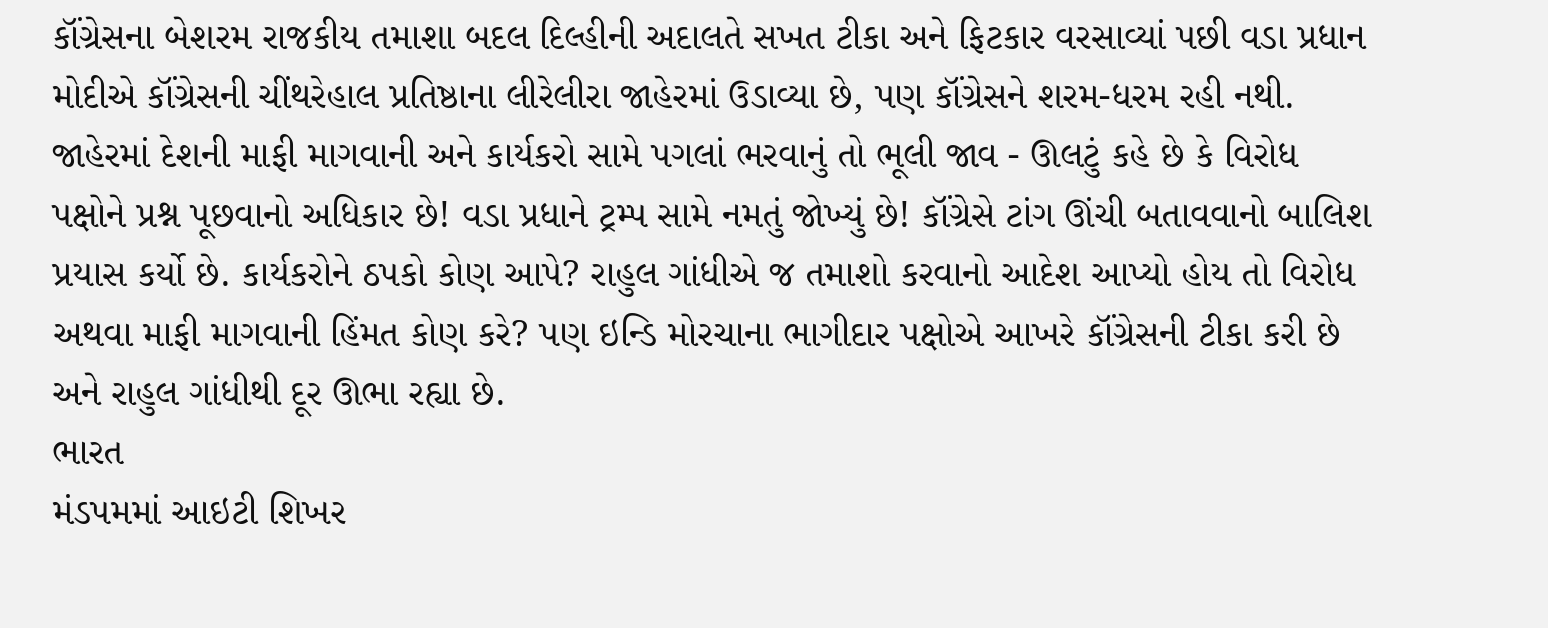કૉંગ્રેસના બેશરમ રાજકીય તમાશા બદલ દિલ્હીની અદાલતે સખત ટીકા અને ફિટકાર વરસાવ્યાં પછી વડા પ્રધાન મોદીએ કૉંગ્રેસની ચીંથરેહાલ પ્રતિષ્ઠાના લીરેલીરા જાહેરમાં ઉડાવ્યા છે, પણ કૉંગ્રેસને શરમ-ધરમ રહી નથી. જાહેરમાં દેશની માફી માગવાની અને કાર્યકરો સામે પગલાં ભરવાનું તો ભૂલી જાવ - ઊલટું કહે છે કે વિરોધ પક્ષોને પ્રશ્ન પૂછવાનો અધિકાર છે! વડા પ્રધાને ટ્રમ્પ સામે નમતું જોખ્યું છે! કૉંગ્રેસે ટાંગ ઊંચી બતાવવાનો બાલિશ પ્રયાસ કર્યો છે. કાર્યકરોને ઠપકો કોણ આપે? રાહુલ ગાંધીએ જ તમાશો કરવાનો આદેશ આપ્યો હોય તો વિરોધ અથવા માફી માગવાની હિંમત કોણ કરે? પણ ઇન્ડિ મોરચાના ભાગીદાર પક્ષોએ આખરે કૉંગ્રેસની ટીકા કરી છે અને રાહુલ ગાંધીથી દૂર ઊભા રહ્યા છે.
ભારત
મંડપમમાં આઇટી શિખર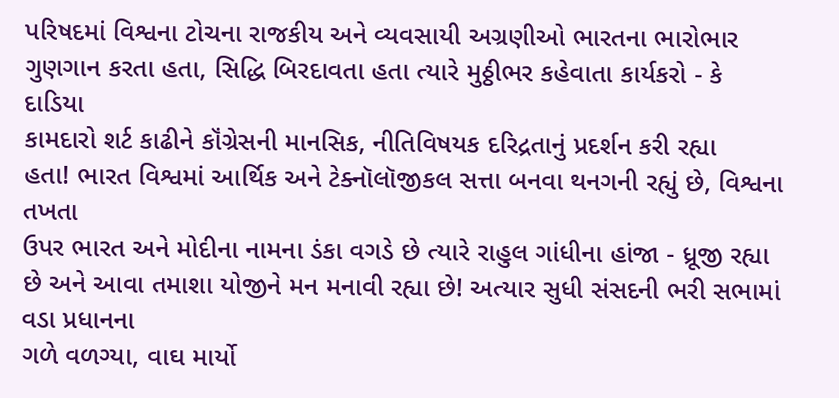પરિષદમાં વિશ્વના ટોચના રાજકીય અને વ્યવસાયી અગ્રણીઓ ભારતના ભારોભાર
ગુણગાન કરતા હતા, સિદ્ધિ બિરદાવતા હતા ત્યારે મુઠ્ઠીભર કહેવાતા કાર્યકરો - કે દાડિયા
કામદારો શર્ટ કાઢીને કૉંગ્રેસની માનસિક, નીતિવિષયક દરિદ્રતાનું પ્રદર્શન કરી રહ્યા
હતા! ભારત વિશ્વમાં આર્થિક અને ટેક્નૉલૉજીકલ સત્તા બનવા થનગની રહ્યું છે, વિશ્વના તખતા
ઉપર ભારત અને મોદીના નામના ડંકા વગડે છે ત્યારે રાહુલ ગાંધીના હાંજા - ધ્રૂજી રહ્યા
છે અને આવા તમાશા યોજીને મન મનાવી રહ્યા છે! અત્યાર સુધી સંસદની ભરી સભામાં વડા પ્રધાનના
ગળે વળગ્યા, વાઘ માર્યો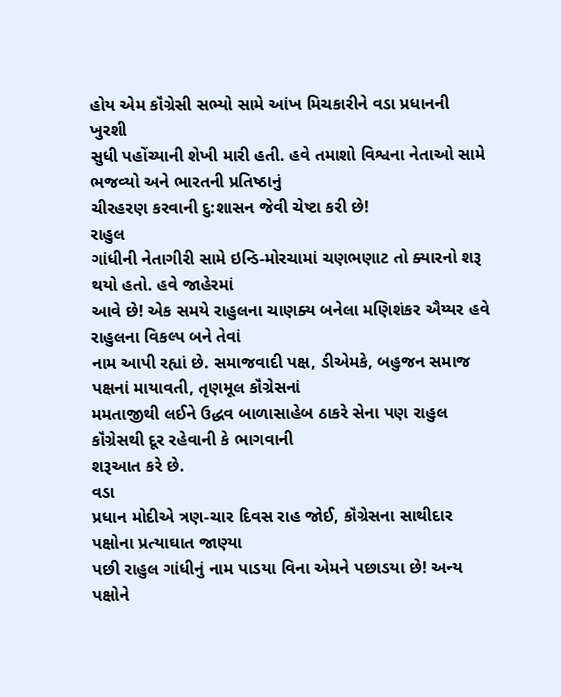હોય એમ કૉંગ્રેસી સભ્યો સામે આંખ મિચકારીને વડા પ્રધાનની ખુરશી
સુધી પહોંચ્યાની શેખી મારી હતી. હવે તમાશો વિશ્વના નેતાઓ સામે ભજવ્યો અને ભારતની પ્રતિષ્ઠાનું
ચીરહરણ કરવાની દુ:શાસન જેવી ચેષ્ટા કરી છે!
રાહુલ
ગાંધીની નેતાગીરી સામે ઇન્ડિ-મોરચામાં ચણભણાટ તો ક્યારનો શરૂ થયો હતો. હવે જાહેરમાં
આવે છે! એક સમયે રાહુલના ચાણક્ય બનેલા મણિશંકર ઐય્યર હવે રાહુલના વિકલ્પ બને તેવાં
નામ આપી રહ્યાં છે. સમાજવાદી પક્ષ, ડીએમકે, બહુજન સમાજ પક્ષનાં માયાવતી, તૃણમૂલ કૉંગ્રેસનાં
મમતાજીથી લઈને ઉદ્ધવ બાળાસાહેબ ઠાકરે સેના પણ રાહુલ કૉંગ્રેસથી દૂર રહેવાની કે ભાગવાની
શરૂઆત કરે છે.
વડા
પ્રધાન મોદીએ ત્રણ-ચાર દિવસ રાહ જોઈ, કૉંગ્રેસના સાથીદાર પક્ષોના પ્રત્યાઘાત જાણ્યા
પછી રાહુલ ગાંધીનું નામ પાડયા વિના એમને પછાડયા છે! અન્ય પક્ષોને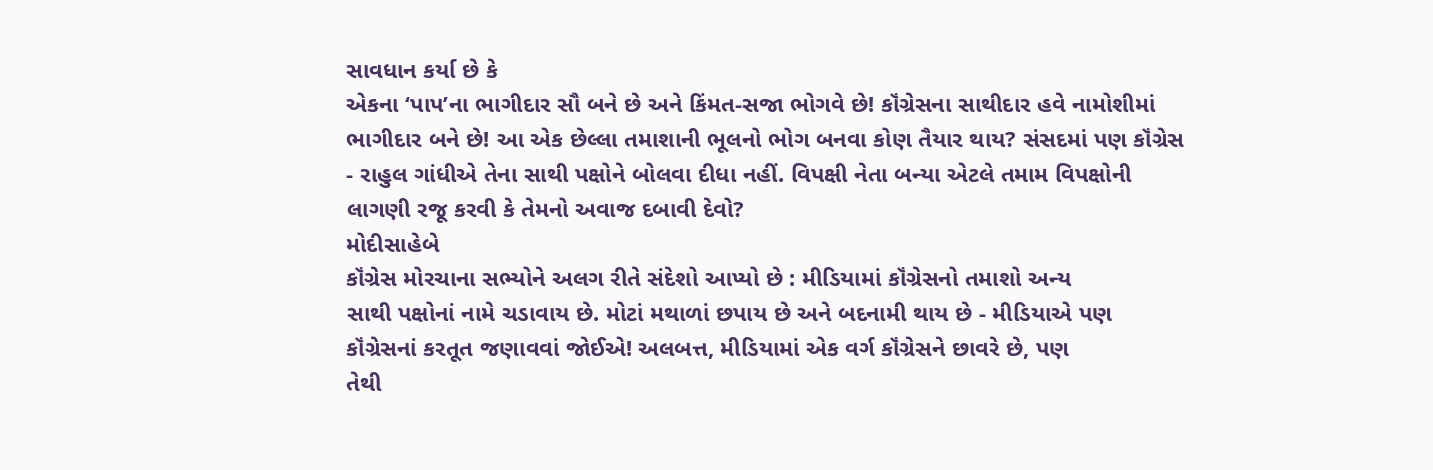સાવધાન કર્યા છે કે
એકના ‘પાપ’ના ભાગીદાર સૌ બને છે અને કિંમત-સજા ભોગવે છે! કૉંગ્રેસના સાથીદાર હવે નામોશીમાં
ભાગીદાર બને છે! આ એક છેલ્લા તમાશાની ભૂલનો ભોગ બનવા કોણ તૈયાર થાય? સંસદમાં પણ કૉંગ્રેસ
- રાહુલ ગાંધીએ તેના સાથી પક્ષોને બોલવા દીધા નહીં. વિપક્ષી નેતા બન્યા એટલે તમામ વિપક્ષોની
લાગણી રજૂ કરવી કે તેમનો અવાજ દબાવી દેવો?
મોદીસાહેબે
કૉંગ્રેસ મોરચાના સભ્યોને અલગ રીતે સંદેશો આપ્યો છે : મીડિયામાં કૉંગ્રેસનો તમાશો અન્ય
સાથી પક્ષોનાં નામે ચડાવાય છે. મોટાં મથાળાં છપાય છે અને બદનામી થાય છે - મીડિયાએ પણ
કૉંગ્રેસનાં કરતૂત જણાવવાં જોઈએ! અલબત્ત, મીડિયામાં એક વર્ગ કૉંગ્રેસને છાવરે છે, પણ
તેથી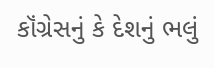કૉંગ્રેસનું કે દેશનું ભલું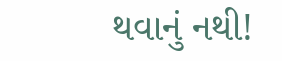થવાનું નથી!